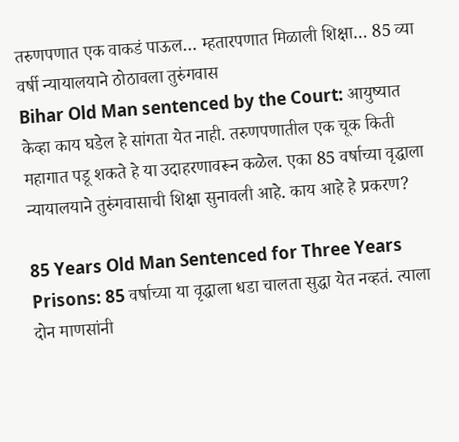तरुणपणात एक वाकडं पाऊल… म्हतारपणात मिळाली शिक्षा… 85 व्या वर्षी न्यायालयाने ठोठावला तुरुंगवास
Bihar Old Man sentenced by the Court: आयुष्यात केव्हा काय घडेल हे सांगता येत नाही. तरुणपणातील एक चूक किती महागात पडू शकते हे या उदाहरणावरून कळेल. एका 85 वर्षाच्या वृद्धाला न्यायालयाने तुरुंगवासाची शिक्षा सुनावली आहे. काय आहे हे प्रकरण?

85 Years Old Man Sentenced for Three Years Prisons: 85 वर्षाच्या या वृद्धाला धडा चालता सुद्धा येत नव्हतं. त्याला दोन माणसांनी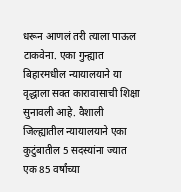धरून आणलं तरी त्याला पाऊल टाकवेना. एका गुन्ह्यात बिहारमधील न्यायालयाने या वृद्धाला सक्त कारावासाची शिक्षा सुनावली आहे. वैशाली जिल्ह्यातील न्यायालयाने एका कुटुंबातील 5 सदस्यांना ज्यात एक 85 वर्षांच्या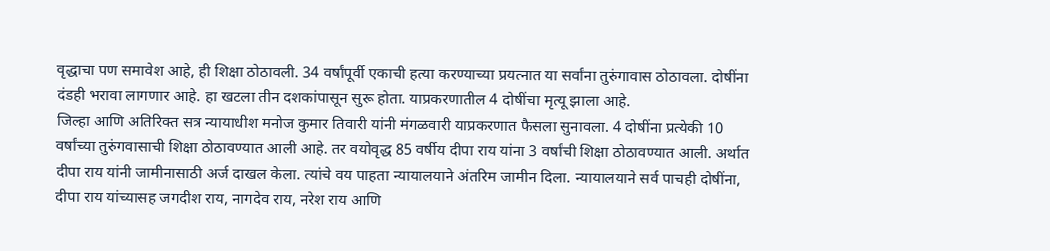वृद्धाचा पण समावेश आहे, ही शिक्षा ठोठावली. 34 वर्षांपूर्वी एकाची हत्या करण्याच्या प्रयत्नात या सर्वांना तुरुंगावास ठोठावला. दोषींना दंडही भरावा लागणार आहे. हा खटला तीन दशकांपासून सुरू होता. याप्रकरणातील 4 दोषींचा मृत्यू झाला आहे.
जिल्हा आणि अतिरिक्त सत्र न्यायाधीश मनोज कुमार तिवारी यांनी मंगळवारी याप्रकरणात फैसला सुनावला. 4 दोषींना प्रत्येकी 10 वर्षांच्या तुरुंगवासाची शिक्षा ठोठावण्यात आली आहे. तर वयोवृद्ध 85 वर्षीय दीपा राय यांना 3 वर्षांची शिक्षा ठोठावण्यात आली. अर्थात दीपा राय यांनी जामीनासाठी अर्ज दाखल केला. त्यांचे वय पाहता न्यायालयाने अंतरिम जामीन दिला. न्यायालयाने सर्व पाचही दोषींना, दीपा राय यांच्यासह जगदीश राय, नागदेव राय, नरेश राय आणि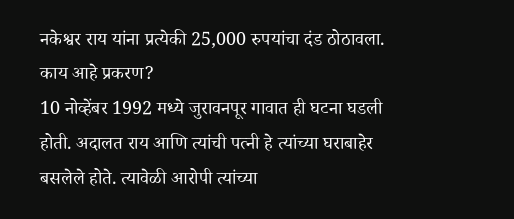नकेश्वर राय यांना प्रत्येकी 25,000 रुपयांचा दंड ठोठावला.
काय आहे प्रकरण?
10 नोव्हेंबर 1992 मध्ये जुरावनपूर गावात ही घटना घडली होती. अदालत राय आणि त्यांची पत्नी हे त्यांच्या घराबाहेर बसलेले होते. त्यावेळी आरोपी त्यांच्या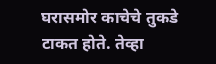घरासमोर काचेचे तुकडे टाकत होते. तेव्हा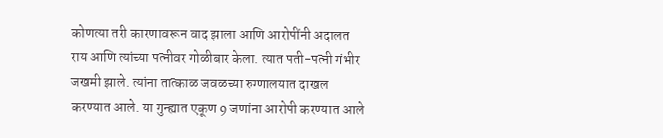कोणत्या तरी कारणावरून वाद झाला आणि आरोपींनी अदालत राय आणि त्यांच्या पत्नीवर गोळीबार केला. त्यात पती-पत्नी गंभीर जखमी झाले. त्यांना तात्काळ जवळच्या रुग्णालयात दाखल करण्यात आले. या गुन्ह्यात एकूण 9 जणांना आरोपी करण्यात आले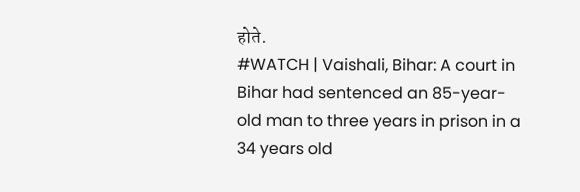होते.
#WATCH | Vaishali, Bihar: A court in Bihar had sentenced an 85-year-old man to three years in prison in a 34 years old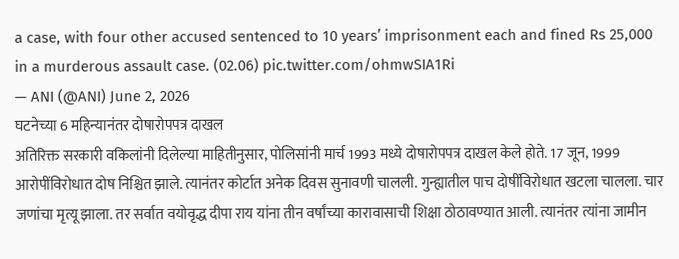a case, with four other accused sentenced to 10 years’ imprisonment each and fined Rs 25,000 in a murderous assault case. (02.06) pic.twitter.com/ohmwSIA1Ri
— ANI (@ANI) June 2, 2026
घटनेच्या 6 महिन्यानंतर दोषारोपपत्र दाखल
अतिरिक्त सरकारी वकिलांनी दिलेल्या माहितीनुसार, पोलिसांनी मार्च 1993 मध्ये दोषारोपपत्र दाखल केले होते. 17 जून, 1999 आरोपींविरोधात दोष निश्चित झाले. त्यानंतर कोर्टात अनेक दिवस सुनावणी चालली. गुन्ह्यातील पाच दोषींविरोधात खटला चालला. चार जणांचा मृत्यू झाला. तर सर्वात वयोवृद्ध दीपा राय यांना तीन वर्षांच्या कारावासाची शिक्षा ठोठावण्यात आली. त्यानंतर त्यांना जामीन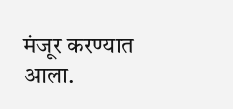मंजूर करण्यात आला.